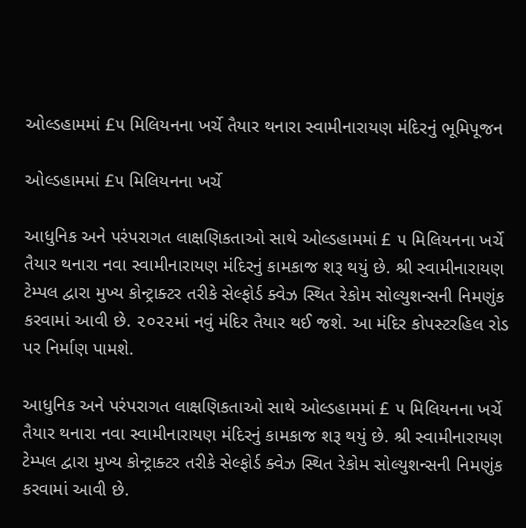ઓલ્ડહામમાં £૫ મિલિયનના ખર્ચે તૈયાર થનારા સ્વામીનારાયણ મંદિરનું ભૂમિપૂજન

ઓલ્ડહામમાં £૫ મિલિયનના ખર્ચે

આધુનિક અને પરંપરાગત લાક્ષણિકતાઓ સાથે ઓલ્ડહામમાં £ ૫ મિલિયનના ખર્ચે તૈયાર થનારા નવા સ્વામીનારાયણ મંદિરનું કામકાજ શરૂ થયું છે. શ્રી સ્વામીનારાયણ ટેમ્પલ દ્વારા મુખ્ય કોન્ટ્રાક્ટર તરીકે સેલ્ફોર્ડ ક્વેઝ સ્થિત રેકોમ સોલ્યુશન્સની નિમણુંક કરવામાં આવી છે. ૨૦૨૨માં નવું મંદિર તૈયાર થઈ જશે. આ મંદિર કોપસ્ટરહિલ રોડ પર નિર્માણ પામશે.

આધુનિક અને પરંપરાગત લાક્ષણિકતાઓ સાથે ઓલ્ડહામમાં £ ૫ મિલિયનના ખર્ચે તૈયાર થનારા નવા સ્વામીનારાયણ મંદિરનું કામકાજ શરૂ થયું છે. શ્રી સ્વામીનારાયણ ટેમ્પલ દ્વારા મુખ્ય કોન્ટ્રાક્ટર તરીકે સેલ્ફોર્ડ ક્વેઝ સ્થિત રેકોમ સોલ્યુશન્સની નિમણુંક કરવામાં આવી છે.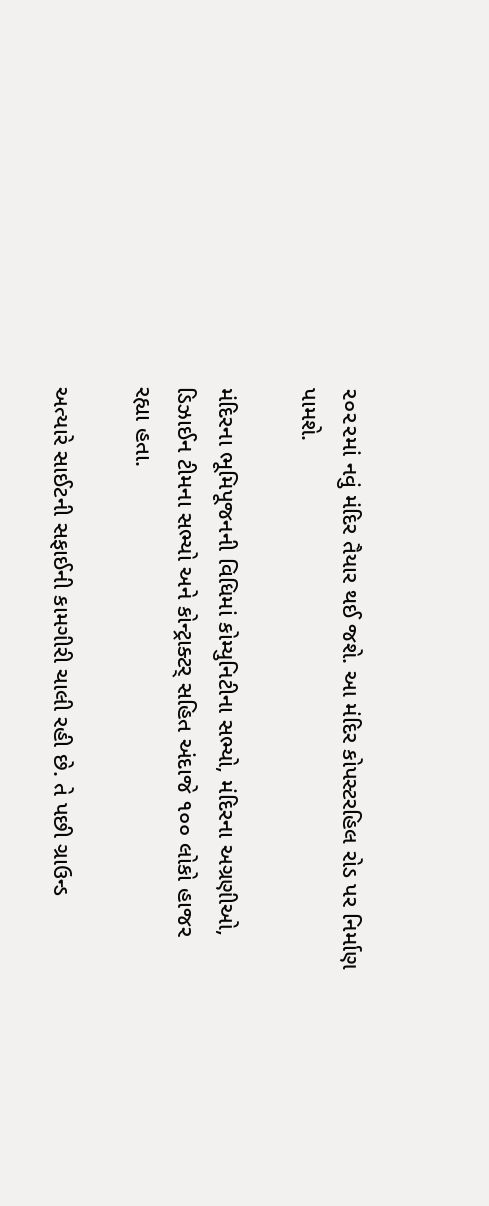૨૦૨૨માં નવું મંદિર તૈયાર થઈ જશે. આ મંદિર કોપસ્ટરહિલ રોડ પર નિર્માણ પામશે.

મંદિરના ભૂમિપૂજનની વિધિમાં કોમ્યુનિટીના સભ્યો, મંદિરના અગ્રણીઓ, ડિઝાઈન ટીમના સભ્યો અને કોન્ટ્રાક્ટર્ સહિત અંદાજે ૧૦૦ લોકો હાજર રહ્યા હતા.

અત્યારે સાઈટની સફાઈની કામગીરી ચાલી રહી છે. તે પછી ગ્રાઉન્ડ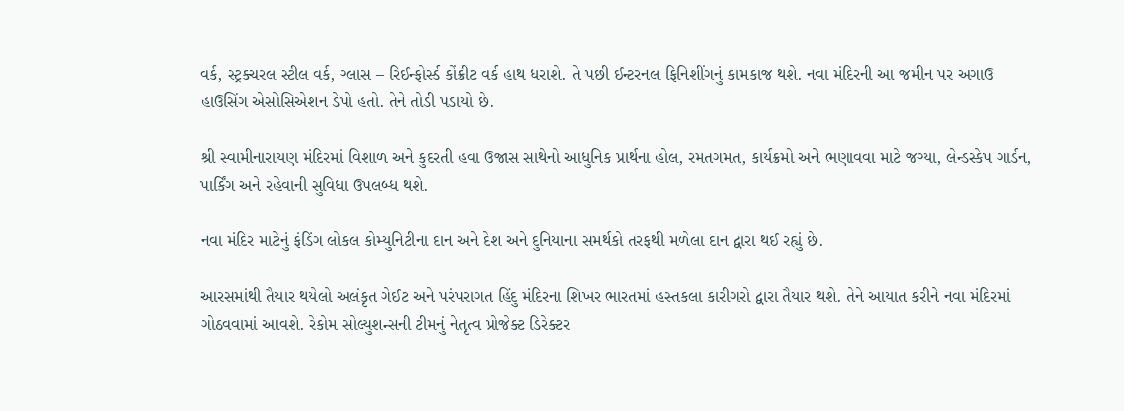વર્ક, સ્ટ્રક્ચરલ સ્ટીલ વર્ક, ગ્લાસ – રિઈન્ફોર્સ્ડ કોંક્રીટ વર્ક હાથ ધરાશે. તે પછી ઈન્ટરનલ ફિનિશીંગનું કામકાજ થશે. નવા મંદિરની આ જમીન પર અગાઉ હાઉસિંગ એસોસિએશન ડેપો હતો. તેને તોડી પડાયો છે.

શ્રી સ્વામીનારાયણ મંદિરમાં વિશાળ અને કુદરતી હવા ઉજાસ સાથેનો આધુનિક પ્રાર્થના હોલ, રમતગમત, કાર્યક્રમો અને ભણાવવા માટે જગ્યા, લેન્ડસ્કેપ ગાર્ડન, પાર્કિંગ અને રહેવાની સુવિધા ઉપલબ્ધ થશે.

નવા મંદિર માટેનું ફંડિંગ લોકલ કોમ્યુનિટીના દાન અને દેશ અને દુનિયાના સમર્થકો તરફથી મળેલા દાન દ્વારા થઈ રહ્યું છે.

આરસમાંથી તૈયાર થયેલો અલંકૃત ગેઈટ અને પરંપરાગત હિંદુ મંદિરના શિખર ભારતમાં હસ્તકલા કારીગરો દ્વારા તૈયાર થશે. તેને આયાત કરીને નવા મંદિરમાં ગોઠવવામાં આવશે. રેકોમ સોલ્યુશન્સની ટીમનું નેતૃત્વ પ્રોજેક્ટ ડિરેક્ટર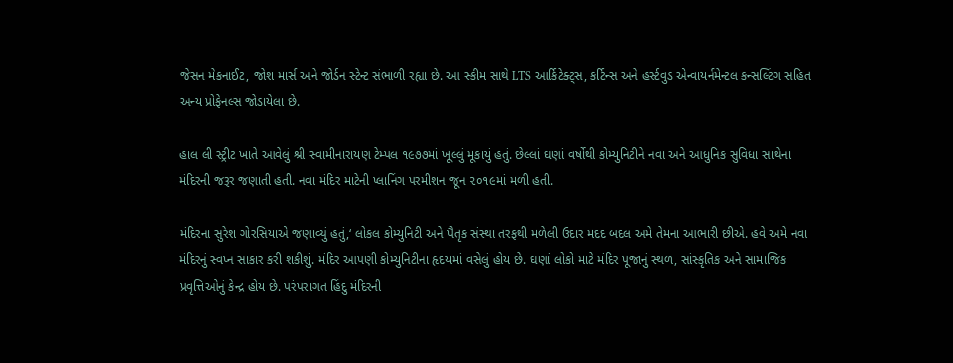જેસન મેકનાઈટ, જોશ માર્સ અને જોર્ડન સ્ટેન્ટ સંભાળી રહ્યા છે. આ સ્કીમ સાથે LTS આર્કિટેક્ટ્સ, કર્ટિન્સ અને હર્સ્ટવુડ એન્વાયર્નમેન્ટલ કન્સલ્ટિંગ સહિત અન્ય પ્રોફેનલ્સ જોડાયેલા છે.

હાલ લી સ્ટ્રીટ ખાતે આવેલું શ્રી સ્વામીનારાયણ ટેમ્પલ ૧૯૭૭માં ખૂલ્લું મૂકાયું હતું. છેલ્લાં ઘણાં વર્ષોથી કોમ્યુનિટીને નવા અને આધુનિક સુવિધા સાથેના મંદિરની જરૂર જણાતી હતી. નવા મંદિર માટેની પ્લાનિંગ પરમીશન જૂન ૨૦૧૯માં મળી હતી.

મંદિરના સુરેશ ગોરસિયાએ જણાવ્યું હતું,‘ લોકલ કોમ્યુનિટી અને પૈતૃક સંસ્થા તરફથી મળેલી ઉદાર મદદ બદલ અમે તેમના આભારી છીએ. હવે અમે નવા મંદિરનું સ્વપ્ન સાકાર કરી શકીશું. મંદિર આપણી કોમ્યુનિટીના હૃદયમાં વસેલું હોય છે. ઘણાં લોકો માટે મંદિર પૂજાનું સ્થળ, સાંસ્કૃતિક અને સામાજિક પ્રવૃત્તિઓનું કેન્દ્ર હોય છે. પરંપરાગત હિંદુ મંદિરની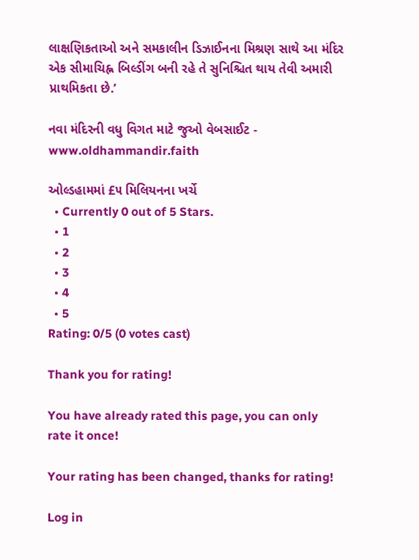લાક્ષણિકતાઓ અને સમકાલીન ડિઝાઈનના મિશ્રણ સાથે આ મંદિર એક સીમાચિહ્ન બિલ્ડીંગ બની રહે તે સુનિશ્ચિત થાય તેવી અમારી પ્રાથમિકતા છે.’

નવા મંદિરની વધુ વિગત માટે જુઓ વેબસાઈટ - www.oldhammandir.faith

ઓલ્ડહામમાં £૫ મિલિયનના ખર્ચે
  • Currently 0 out of 5 Stars.
  • 1
  • 2
  • 3
  • 4
  • 5
Rating: 0/5 (0 votes cast)

Thank you for rating!

You have already rated this page, you can only rate it once!

Your rating has been changed, thanks for rating!

Log in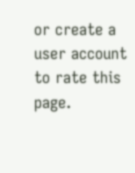or create a user account to rate this page.